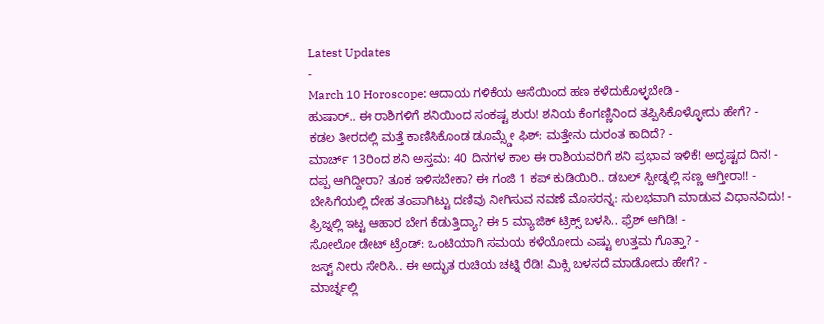Latest Updates
-
March 10 Horoscope: ಆದಾಯ ಗಳಿಕೆಯ ಆಸೆಯಿಂದ ಹಣ ಕಳೆದುಕೊಳ್ಳಬೇಡಿ -
ಹುಷಾರ್.. ಈ ರಾಶಿಗಳಿಗೆ ಶನಿಯಿಂದ ಸಂಕಷ್ಟ ಶುರು! ಶನಿಯ ಕೆಂಗಣ್ಣಿನಿಂದ ತಪ್ಪಿಸಿಕೊಳ್ಳೋದು ಹೇಗೆ? -
ಕಡಲ ತೀರದಲ್ಲಿ ಮತ್ತೆ ಕಾಣಿಸಿಕೊಂಡ ಡೂಮ್ಸ್ಡೇ ಫಿಶ್: ಮತ್ತೇನು ದುರಂತ ಕಾದಿದೆ? -
ಮಾರ್ಚ್ 13ರಿಂದ ಶನಿ ಅಸ್ತಮ: 40 ದಿನಗಳ ಕಾಲ ಈ ರಾಶಿಯವರಿಗೆ ಶನಿ ಪ್ರಭಾವ ಇಳಿಕೆ! ಅದೃಷ್ಟದ ದಿನ! -
ದಪ್ಪ ಆಗಿದ್ದೀರಾ? ತೂಕ ಇಳಿಸಬೇಕಾ? ಈ ಗಂಜಿ 1 ಕಪ್ ಕುಡಿಯಿರಿ.. ಡಬಲ್ ಸ್ಪೀಡ್ನಲ್ಲಿ ಸಣ್ಣ ಆಗ್ತೀರಾ!! -
ಬೇಸಿಗೆಯಲ್ಲಿ ದೇಹ ತಂಪಾಗಿಟ್ಟು ದಣಿವು ನೀಗಿಸುವ ನವಣೆ ಮೊಸರನ್ನ: ಸುಲಭವಾಗಿ ಮಾಡುವ ವಿಧಾನವಿದು! -
ಫ್ರಿಜ್ನಲ್ಲಿ ಇಟ್ಟ ಆಹಾರ ಬೇಗ ಕೆಡುತ್ತಿದ್ಯಾ? ಈ 5 ಮ್ಯಾಜಿಕ್ ಟ್ರಿಕ್ಸ್ ಬಳಸಿ.. ಫ್ರೆಶ್ ಆಗಿಡಿ! -
ಸೋಲೋ ಡೇಟ್ ಟ್ರೆಂಡ್: ಒಂಟಿಯಾಗಿ ಸಮಯ ಕಳೆಯೋದು ಎಷ್ಟು ಉತ್ತಮ ಗೊತ್ತಾ? -
ಜಸ್ಟ್ ನೀರು ಸೇರಿಸಿ.. ಈ ಅದ್ಭುತ ರುಚಿಯ ಚಟ್ನಿ ರೆಡಿ! ಮಿಕ್ಸಿ ಬಳಸದೆ ಮಾಡೋದು ಹೇಗೆ? -
ಮಾರ್ಚ್ನಲ್ಲಿ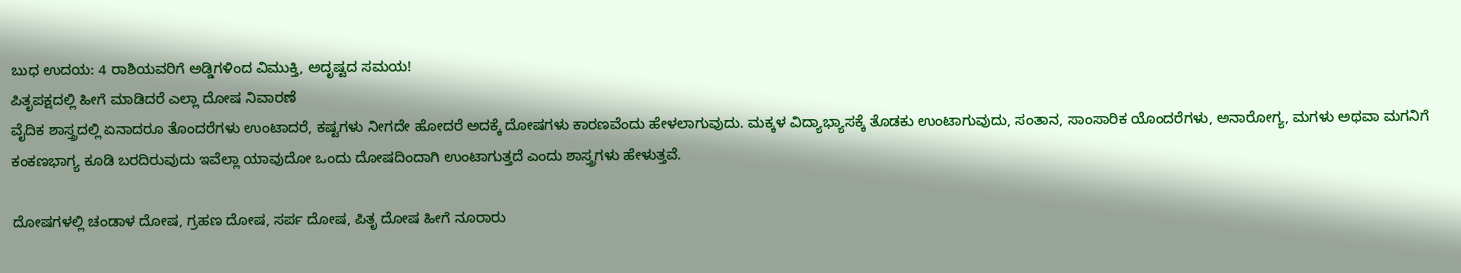ಬುಧ ಉದಯ: 4 ರಾಶಿಯವರಿಗೆ ಅಡ್ಡಿಗಳಿಂದ ವಿಮುಕ್ತಿ, ಅದೃಷ್ಟದ ಸಮಯ!
ಪಿತೃಪಕ್ಷದಲ್ಲಿ ಹೀಗೆ ಮಾಡಿದರೆ ಎಲ್ಲಾ ದೋಷ ನಿವಾರಣೆ
ವೈದಿಕ ಶಾಸ್ತ್ರದಲ್ಲಿ ಏನಾದರೂ ತೊಂದರೆಗಳು ಉಂಟಾದರೆ, ಕಷ್ಟಗಳು ನೀಗದೇ ಹೋದರೆ ಅದಕ್ಕೆ ದೋಷಗಳು ಕಾರಣವೆಂದು ಹೇಳಲಾಗುವುದು. ಮಕ್ಕಳ ವಿದ್ಯಾಭ್ಯಾಸಕ್ಕೆ ತೊಡಕು ಉಂಟಾಗುವುದು, ಸಂತಾನ, ಸಾಂಸಾರಿಕ ಯೊಂದರೆಗಳು, ಅನಾರೋಗ್ಯ, ಮಗಳು ಅಥವಾ ಮಗನಿಗೆ ಕಂಕಣಭಾಗ್ಯ ಕೂಡಿ ಬರದಿರುವುದು ಇವೆಲ್ಲಾ ಯಾವುದೋ ಒಂದು ದೋಷದಿಂದಾಗಿ ಉಂಟಾಗುತ್ತದೆ ಎಂದು ಶಾಸ್ತ್ರಗಳು ಹೇಳುತ್ತವೆ.

ದೋಷಗಳಲ್ಲಿ ಚಂಡಾಳ ದೋಷ, ಗ್ರಹಣ ದೋಷ, ಸರ್ಪ ದೋಷ, ಪಿತೃ ದೋಷ ಹೀಗೆ ನೂರಾರು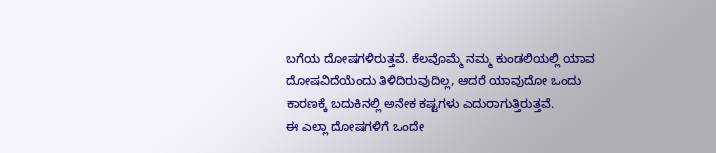ಬಗೆಯ ದೋಷಗಳಿರುತ್ತವೆ. ಕೆಲವೊಮ್ಮೆ ನಮ್ಮ ಕುಂಡಲಿಯಲ್ಲಿ ಯಾವ ದೋಷವಿದೆಯೆಂದು ತಿಳಿದಿರುವುದಿಲ್ಲ, ಆದರೆ ಯಾವುದೋ ಒಂದು ಕಾರಣಕ್ಕೆ ಬದುಕಿನಲ್ಲಿ ಅನೇಕ ಕಷ್ಟಗಳು ಎದುರಾಗುತ್ತಿರುತ್ತವೆ.
ಈ ಎಲ್ಲಾ ದೋಷಗಳಿಗೆ ಒಂದೇ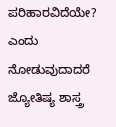ಪರಿಹಾರವಿದೆಯೇ? ಎಂದು ನೋಡುವುದಾದರೆ ಜ್ಯೋತಿಷ್ಯ ಶಾಸ್ತ್ರ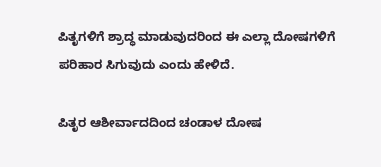ಪಿತೃಗಳಿಗೆ ಶ್ರಾದ್ಧ ಮಾಡುವುದರಿಂದ ಈ ಎಲ್ಲಾ ದೋಷಗಳಿಗೆ ಪರಿಹಾರ ಸಿಗುವುದು ಎಂದು ಹೇಳಿದೆ.

ಪಿತೃರ ಆಶೀರ್ವಾದದಿಂದ ಚಂಡಾಳ ದೋಷ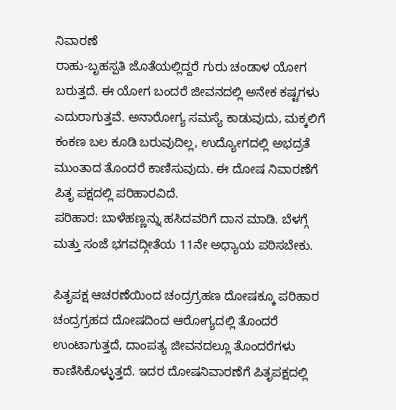ನಿವಾರಣೆ
ರಾಹು-ಬೃಹಸ್ಪತಿ ಜೊತೆಯಲ್ಲಿದ್ದರೆ ಗುರು ಚಂಡಾಳ ಯೋಗ ಬರುತ್ತದೆ. ಈ ಯೋಗ ಬಂದರೆ ಜೀವನದಲ್ಲಿ ಅನೇಕ ಕಷ್ಟಗಳು ಎದುರಾಗುತ್ತವೆ. ಅನಾರೋಗ್ಯ ಸಮಸ್ಯೆ ಕಾಡುವುದು, ಮಕ್ಕಲಿಗೆ ಕಂಕಣ ಬಲ ಕೂಡಿ ಬರುವುದಿಲ್ಲ, ಉದ್ಯೋಗದಲ್ಲಿ ಅಭದ್ರತೆ ಮುಂತಾದ ತೊಂದರೆ ಕಾಣಿಸುವುದು. ಈ ದೋಷ ನಿವಾರಣೆಗೆ ಪಿತೃ ಪಕ್ಷದಲ್ಲಿ ಪರಿಹಾರವಿದೆ.
ಪರಿಹಾರ: ಬಾಳೆಹಣ್ಣನ್ನು ಹಸಿದವರಿಗೆ ದಾನ ಮಾಡಿ. ಬೆಳಗ್ಗೆ ಮತ್ತು ಸಂಜೆ ಭಗವದ್ಗೀತೆಯ 11ನೇ ಅಧ್ಯಾಯ ಪಠಿಸಬೇಕು.

ಪಿತೃಪಕ್ಷ ಆಚರಣೆಯಿಂದ ಚಂದ್ರಗ್ರಹಣ ದೋಷಕ್ಕೂ ಪರಿಹಾರ
ಚಂದ್ರಗ್ರಹದ ದೋಷದಿಂದ ಆರೋಗ್ಯದಲ್ಲಿ ತೊಂದರೆ ಉಂಟಾಗುತ್ತದೆ, ದಾಂಪತ್ಯ ಜೀವನದಲ್ಲೂ ತೊಂದರೆಗಳು ಕಾಣಿಸಿಕೊಳ್ಳುತ್ತದೆ. ಇದರ ದೋಷನಿವಾರಣೆಗೆ ಪಿತೃಪಕ್ಷದಲ್ಲಿ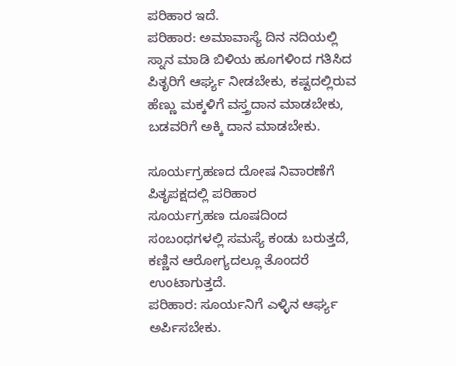ಪರಿಹಾರ ಇದೆ.
ಪರಿಹಾರ: ಅಮಾವಾಸ್ಯೆ ದಿನ ನದಿಯಲ್ಲಿ ಸ್ನಾನ ಮಾಡಿ ಬಿಳಿಯ ಹೂಗಳಿಂದ ಗತಿಸಿದ ಪಿತೃರಿಗೆ ಆರ್ಘ್ಯ ನೀಡಬೇಕು, ಕಷ್ಟದಲ್ಲಿರುವ ಹೆಣ್ಣು ಮಕ್ಕಳಿಗೆ ವಸ್ತ್ರದಾನ ಮಾಡಬೇಕು, ಬಡವರಿಗೆ ಅಕ್ಕಿ ದಾನ ಮಾಡಬೇಕು.

ಸೂರ್ಯಗ್ರಹಣದ ದೋಷ ನಿವಾರಣೆಗೆ ಪಿತೃಪಕ್ಷದಲ್ಲಿ ಪರಿಹಾರ
ಸೂರ್ಯಗ್ರಹಣ ದೂಷದಿಂದ ಸಂಬಂಧಗಳಲ್ಲಿ ಸಮಸ್ಯೆ ಕಂಡು ಬರುತ್ತದೆ, ಕಣ್ಣಿನ ಆರೋಗ್ಯದಲ್ಲೂ ತೊಂದರೆ ಉಂಟಾಗುತ್ತದೆ.
ಪರಿಹಾರ: ಸೂರ್ಯನಿಗೆ ಎಳ್ಳಿನ ಆರ್ಘ್ಯ ಅರ್ಪಿಸಬೇಕು.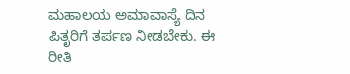ಮಹಾಲಯ ಅಮಾವಾಸ್ಯೆ ದಿನ ಪಿತೃರಿಗೆ ತರ್ಪಣ ನೀಡಬೇಕು. ಈ ರೀತಿ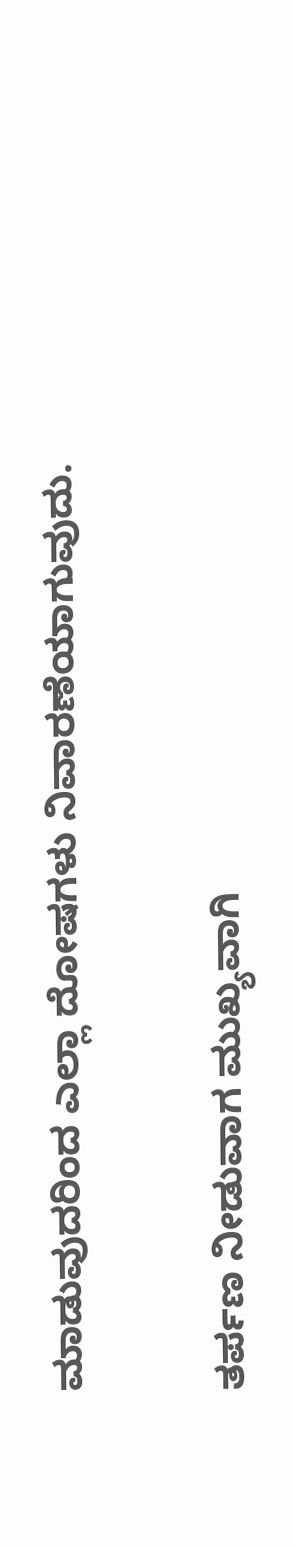ಮಾಡುವುದರಿಂದ ಎಲ್ಲಾ ದೋಷಗಳು ನಿವಾರಣೆಯಾಗುವುದು.

ತರ್ಪಣ ನೀಡುವಾಗ ಮುಖ್ಯವಾಗಿ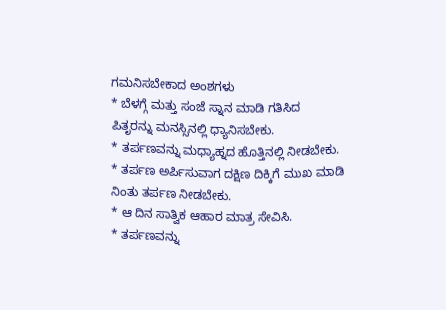ಗಮನಿಸಬೇಕಾದ ಅಂಶಗಳು
* ಬೆಳಗ್ಗೆ ಮತ್ತು ಸಂಜೆ ಸ್ನಾನ ಮಾಡಿ ಗತಿಸಿದ ಪಿತೃರನ್ನು ಮನಸ್ಸಿನಲ್ಲಿ ಧ್ಯಾನಿಸಬೇಕು.
* ತರ್ಪಣವನ್ನು ಮಧ್ಯಾಹ್ನದ ಹೊತ್ತಿನಲ್ಲಿ ನೀಡಬೇಕು.
* ತರ್ಪಣ ಅರ್ಪಿಸುವಾಗ ದಕ್ಷಿಣ ದಿಕ್ಕಿಗೆ ಮುಖ ಮಾಡಿ ನಿಂತು ತರ್ಪಣ ನೀಡಬೇಕು.
* ಆ ದಿನ ಸಾತ್ವಿಕ ಆಹಾರ ಮಾತ್ರ ಸೇವಿಸಿ.
* ತರ್ಪಣವನ್ನು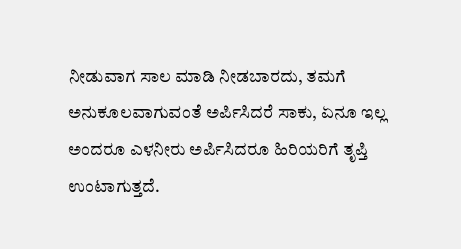ನೀಡುವಾಗ ಸಾಲ ಮಾಡಿ ನೀಡಬಾರದು, ತಮಗೆ ಅನುಕೂಲವಾಗುವಂತೆ ಅರ್ಪಿಸಿದರೆ ಸಾಕು, ಏನೂ ಇಲ್ಲ ಅಂದರೂ ಎಳನೀರು ಅರ್ಪಿಸಿದರೂ ಹಿರಿಯರಿಗೆ ತೃಪ್ತಿ ಉಂಟಾಗುತ್ತದೆ.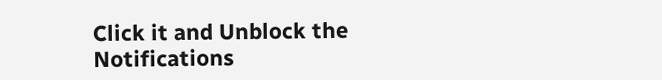Click it and Unblock the Notifications